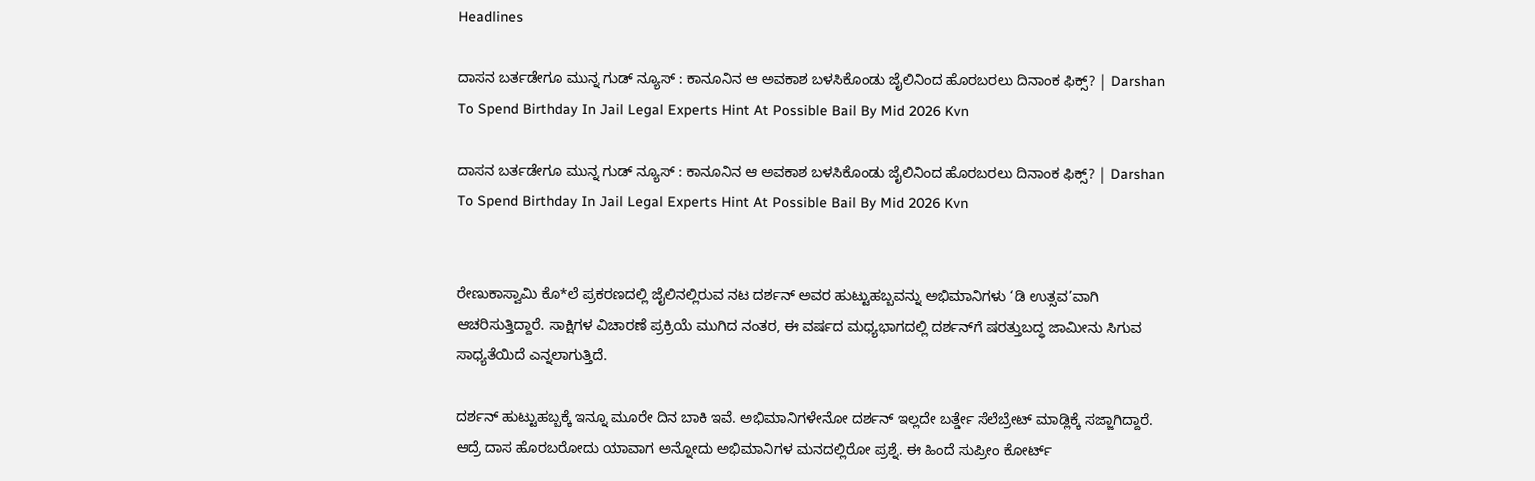Headlines

ದಾಸನ ಬರ್ತಡೇಗೂ ಮುನ್ನ ಗುಡ್ ನ್ಯೂಸ್ : ಕಾನೂನಿನ ಆ ಅವಕಾಶ ಬಳಸಿಕೊಂಡು ಜೈಲಿನಿಂದ ಹೊರಬರಲು ದಿನಾಂಕ ಫಿಕ್ಸ್? | Darshan To Spend Birthday In Jail Legal Experts Hint At Possible Bail By Mid 2026 Kvn

ದಾಸನ ಬರ್ತಡೇಗೂ ಮುನ್ನ ಗುಡ್ ನ್ಯೂಸ್ : ಕಾನೂನಿನ ಆ ಅವಕಾಶ ಬಳಸಿಕೊಂಡು ಜೈಲಿನಿಂದ ಹೊರಬರಲು ದಿನಾಂಕ ಫಿಕ್ಸ್? | Darshan To Spend Birthday In Jail Legal Experts Hint At Possible Bail By Mid 2026 Kvn


ರೇಣುಕಾಸ್ವಾಮಿ ಕೊ*ಲೆ ಪ್ರಕರಣದಲ್ಲಿ ಜೈಲಿನಲ್ಲಿರುವ ನಟ ದರ್ಶನ್ ಅವರ ಹುಟ್ಟುಹಬ್ಬವನ್ನು ಅಭಿಮಾನಿಗಳು ‘ಡಿ ಉತ್ಸವ’ವಾಗಿ ಆಚರಿಸುತ್ತಿದ್ದಾರೆ. ಸಾಕ್ಷಿಗಳ ವಿಚಾರಣೆ ಪ್ರಕ್ರಿಯೆ ಮುಗಿದ ನಂತರ, ಈ ವರ್ಷದ ಮಧ್ಯಭಾಗದಲ್ಲಿ ದರ್ಶನ್‌ಗೆ ಷರತ್ತುಬದ್ಧ ಜಾಮೀನು ಸಿಗುವ ಸಾಧ್ಯತೆಯಿದೆ ಎನ್ನಲಾಗುತ್ತಿದೆ.

ದರ್ಶನ್ ಹುಟ್ಟುಹಬ್ಬಕ್ಕೆ ಇನ್ನೂ ಮೂರೇ ದಿನ ಬಾಕಿ ಇವೆ. ಅಭಿಮಾನಿಗಳೇನೋ ದರ್ಶನ್ ಇಲ್ಲದೇ ಬರ್ತ್ಡೇ ಸೆಲೆಬ್ರೇಟ್ ಮಾಡ್ಲಿಕ್ಕೆ ಸಜ್ಜಾಗಿದ್ದಾರೆ. ಆದ್ರೆ ದಾಸ ಹೊರಬರೋದು ಯಾವಾಗ ಅನ್ನೋದು ಅಭಿಮಾನಿಗಳ ಮನದಲ್ಲಿರೋ ಪ್ರಶ್ನೆ. ಈ ಹಿಂದೆ ಸುಪ್ರೀಂ ಕೋರ್ಟ್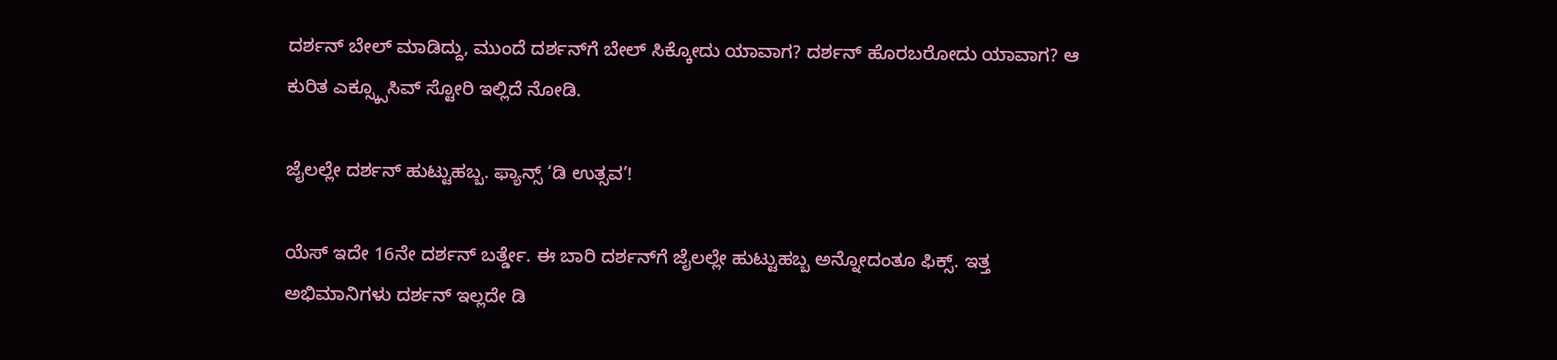ದರ್ಶನ್ ಬೇಲ್ ಮಾಡಿದ್ದು, ಮುಂದೆ ದರ್ಶನ್‌ಗೆ ಬೇಲ್ ಸಿಕ್ಕೋದು ಯಾವಾಗ? ದರ್ಶನ್ ಹೊರಬರೋದು ಯಾವಾಗ? ಆ ಕುರಿತ ಎಕ್ಸ್ಕ್ಸೂಸಿವ್ ಸ್ಟೋರಿ ಇಲ್ಲಿದೆ ನೋಡಿ.

ಜೈಲಲ್ಲೇ ದರ್ಶನ್ ಹುಟ್ಟುಹಬ್ಬ. ಫ್ಯಾನ್ಸ್ ‘ಡಿ ಉತ್ಸವ’!

ಯೆಸ್ ಇದೇ 16ನೇ ದರ್ಶನ್ ಬರ್ತ್ಡೇ. ಈ ಬಾರಿ ದರ್ಶನ್‌ಗೆ ಜೈಲಲ್ಲೇ ಹುಟ್ಟುಹಬ್ಬ ಅನ್ನೋದಂತೂ ಫಿಕ್ಸ್. ಇತ್ತ ಅಭಿಮಾನಿಗಳು ದರ್ಶನ್ ಇಲ್ಲದೇ ಡಿ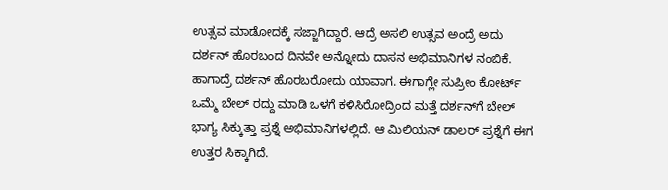ಉತ್ಸವ ಮಾಡೋದಕ್ಕೆ ಸಜ್ಜಾಗಿದ್ದಾರೆ. ಆದ್ರೆ ಅಸಲಿ ಉತ್ಸವ ಅಂದ್ರೆ ಅದು ದರ್ಶನ್ ಹೊರಬಂದ ದಿನವೇ ಅನ್ನೋದು ದಾಸನ ಅಭಿಮಾನಿಗಳ ನಂಬಿಕೆ. ಹಾಗಾದ್ರೆ ದರ್ಶನ್ ಹೊರಬರೋದು ಯಾವಾಗ. ಈಗಾಗ್ಲೇ ಸುಪ್ರೀಂ ಕೋರ್ಟ್ ಒಮ್ಮೆ ಬೇಲ್ ರದ್ದು ಮಾಡಿ ಒಳಗೆ ಕಳಿಸಿರೋದ್ರಿಂದ ಮತ್ತೆ ದರ್ಶನ್‌ಗೆ ಬೇಲ್ ಭಾಗ್ಯ ಸಿಕ್ಕುತ್ತಾ ಪ್ರಶ್ನೆ ಅಭಿಮಾನಿಗಳಲ್ಲಿದೆ. ಆ ಮಿಲಿಯನ್ ಡಾಲರ್ ಪ್ರಶ್ನೆಗೆ ಈಗ ಉತ್ತರ ಸಿಕ್ಕಾಗಿದೆ.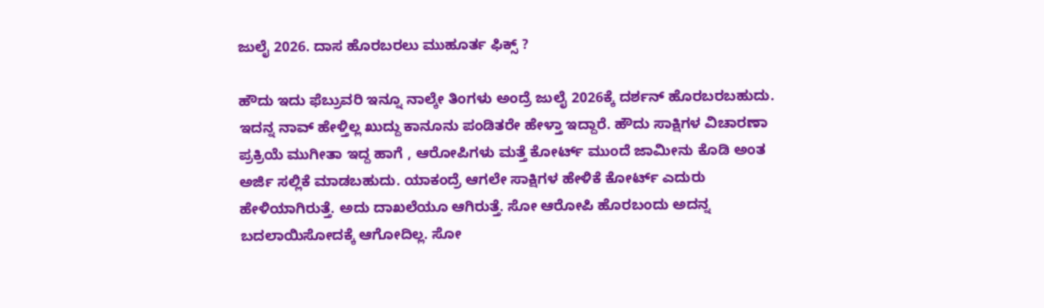ಜುಲೈ 2026. ದಾಸ ಹೊರಬರಲು ಮುಹೂರ್ತ ಫಿಕ್ಸ್ ?

ಹೌದು ಇದು ಫೆಬ್ರುವರಿ ಇನ್ನೂ ನಾಲ್ಕೇ ತಿಂಗಳು ಅಂದ್ರೆ ಜುಲೈ 2026ಕ್ಕೆ ದರ್ಶನ್ ಹೊರಬರಬಹುದು. ಇದನ್ನ ನಾವ್ ಹೇಳ್ತಿಲ್ಲ ಖುದ್ದು ಕಾನೂನು ಪಂಡಿತರೇ ಹೇಳ್ತಾ ಇದ್ದಾರೆ. ಹೌದು ಸಾಕ್ಷಿಗಳ ವಿಚಾರಣಾ ಪ್ರಕ್ರಿಯೆ ಮುಗೀತಾ ಇದ್ದ ಹಾಗೆ , ಆರೋಪಿಗಳು ಮತ್ತೆ ಕೋರ್ಟ್ ಮುಂದೆ ಜಾಮೀನು ಕೊಡಿ ಅಂತ ಅರ್ಜಿ ಸಲ್ಲಿಕೆ ಮಾಡಬಹುದು. ಯಾಕಂದ್ರೆ ಆಗಲೇ ಸಾಕ್ಷಿಗಳ ಹೇಳಿಕೆ ಕೋರ್ಟ್ ಎದುರು ಹೇಳಿಯಾಗಿರುತ್ತೆ. ಅದು ದಾಖಲೆಯೂ ಆಗಿರುತ್ತೆ. ಸೋ ಆರೋಪಿ ಹೊರಬಂದು ಅದನ್ನ ಬದಲಾಯಿಸೋದಕ್ಕೆ ಆಗೋದಿಲ್ಲ. ಸೋ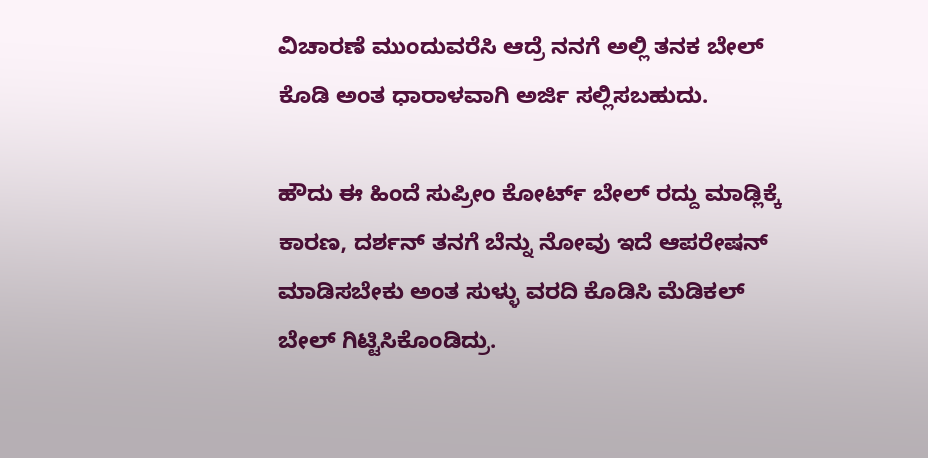ವಿಚಾರಣೆ ಮುಂದುವರೆಸಿ ಆದ್ರೆ ನನಗೆ ಅಲ್ಲಿ ತನಕ ಬೇಲ್ ಕೊಡಿ ಅಂತ ಧಾರಾಳವಾಗಿ ಅರ್ಜಿ ಸಲ್ಲಿಸಬಹುದು.

ಹೌದು ಈ ಹಿಂದೆ ಸುಪ್ರೀಂ ಕೋರ್ಟ್ ಬೇಲ್ ರದ್ದು ಮಾಡ್ಲಿಕ್ಕೆ ಕಾರಣ, ದರ್ಶನ್ ತನಗೆ ಬೆನ್ನು ನೋವು ಇದೆ ಆಪರೇಷನ್ ಮಾಡಿಸಬೇಕು ಅಂತ ಸುಳ್ಳು ವರದಿ ಕೊಡಿಸಿ ಮೆಡಿಕಲ್ ಬೇಲ್ ಗಿಟ್ಟಿಸಿಕೊಂಡಿದ್ರು.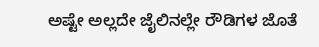ಅಷ್ಟೇ ಅಲ್ಲದೇ ಜೈಲಿನಲ್ಲೇ ರೌಡಿಗಳ ಜೊತೆ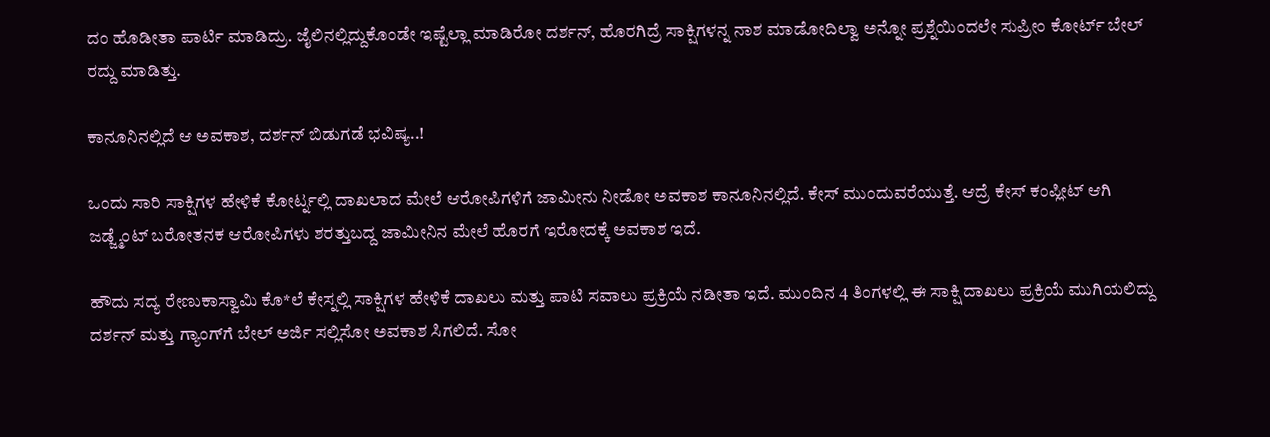ದಂ ಹೊಡೀತಾ ಪಾರ್ಟಿ ಮಾಡಿದ್ರು. ಜೈಲಿನಲ್ಲಿದ್ದುಕೊಂಡೇ ಇಷ್ಟೆಲ್ಲಾ ಮಾಡಿರೋ ದರ್ಶನ್, ಹೊರಗಿದ್ರೆ ಸಾಕ್ಷಿಗಳನ್ನ ನಾಶ ಮಾಡೋದಿಲ್ವಾ ಅನ್ನೋ ಪ್ರಶ್ನೆಯಿಂದಲೇ ಸುಪ್ರೀಂ ಕೋರ್ಟ್ ಬೇಲ್ ರದ್ದು ಮಾಡಿತ್ತು.

ಕಾನೂನಿನಲ್ಲಿದೆ ಆ ಅವಕಾಶ, ದರ್ಶನ್ ಬಿಡುಗಡೆ ಭವಿಷ್ಯ..!

ಒಂದು ಸಾರಿ ಸಾಕ್ಷಿಗಳ ಹೇಳಿಕೆ ಕೋರ್ಟ್ನಲ್ಲಿ ದಾಖಲಾದ ಮೇಲೆ ಆರೋಪಿಗಳಿಗೆ ಜಾಮೀನು ನೀಡೋ ಅವಕಾಶ ಕಾನೂನಿನಲ್ಲಿದೆ. ಕೇಸ್ ಮುಂದುವರೆಯುತ್ತೆ. ಆದ್ರೆ ಕೇಸ್ ಕಂಪ್ಲೀಟ್ ಆಗಿ ಜಡ್ಜ್ಮೆಂಟ್ ಬರೋತನಕ ಆರೋಪಿಗಳು ಶರತ್ತುಬದ್ದ ಜಾಮೀನಿನ ಮೇಲೆ ಹೊರಗೆ ಇರೋದಕ್ಕೆ ಅವಕಾಶ ಇದೆ.

ಹೌದು ಸದ್ಯ ರೇಣುಕಾಸ್ವಾಮಿ ಕೊ*ಲೆ ಕೇಸ್ನಲ್ಲಿ ಸಾಕ್ಷಿಗಳ ಹೇಳಿಕೆ ದಾಖಲು ಮತ್ತು ಪಾಟಿ ಸವಾಲು ಪ್ರಕ್ರಿಯೆ ನಡೀತಾ ಇದೆ. ಮುಂದಿನ 4 ತಿಂಗಳಲ್ಲಿ ಈ ಸಾಕ್ಷಿ ದಾಖಲು ಪ್ರಕ್ರಿಯೆ ಮುಗಿಯಲಿದ್ದು ದರ್ಶನ್ ಮತ್ತು ಗ್ಯಾಂಗ್‌ಗೆ ಬೇಲ್ ಅರ್ಜಿ ಸಲ್ಲಿಸೋ ಅವಕಾಶ ಸಿಗಲಿದೆ. ಸೋ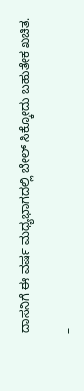ದಾಸನಿಗೆ ಈ ವರ್ಷ ಮಧ್ಯಭಾಗದಲ್ಲಿ ಬೇಲ್ ಸಿಕ್ಕೋದು ಬಹುತೇಕ ಖಚಿತ.

–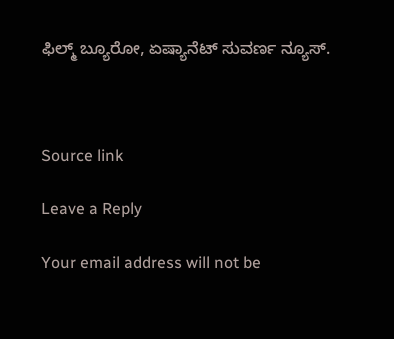ಫಿಲ್ಮ್ ಬ್ಯೂರೋ, ಏಷ್ಯಾನೆಟ್ ಸುವರ್ಣ ನ್ಯೂಸ್.



Source link

Leave a Reply

Your email address will not be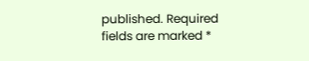published. Required fields are marked *